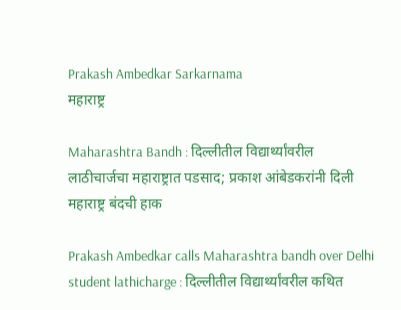Prakash Ambedkar Sarkarnama
महाराष्ट्र

Maharashtra Bandh : दिल्लीतील विद्यार्थ्यांवरील लाठीचार्जचा महाराष्ट्रात पडसाद; प्रकाश आंबेडकरांनी दिली महाराष्ट्र बंदची हाक

Prakash Ambedkar calls Maharashtra bandh over Delhi student lathicharge : दिल्लीतील विद्यार्थ्यांवरील कथित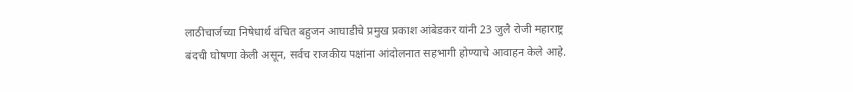लाठीचार्जच्या निषेधार्थ वंचित बहुजन आघाडीचे प्रमुख प्रकाश आंबेडकर यांनी 23 जुलै रोजी महाराष्ट्र बंदची घोषणा केली असून, सर्वच राजकीय पक्षांना आंदोलनात सहभागी होण्याचे आवाहन केले आहे.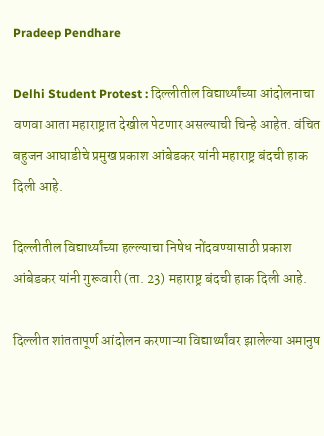Pradeep Pendhare

Delhi Student Protest : दिल्लीतील विद्यार्थ्यांच्या आंदोलनाचा वणवा आता महाराष्ट्रात देखील पेटणार असल्याची चिन्हे आहेत. वंचित बहुजन आघाडीचे प्रमुख प्रकाश आंबेडकर यांनी महाराष्ट्र बंदची हाक दिली आहे.

दिल्लीतील विद्यार्थ्यांच्या हल्ल्याचा निषेध नोंदवण्यासाठी प्रकाश आंबेडकर यांनी गुरूवारी (ता. 23) महाराष्ट्र बंदची हाक दिली आहे.

दिल्लीत शांततापूर्ण आंदोलन करणाऱ्या विद्यार्थ्यांवर झालेल्या अमानुष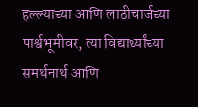हल्ल्याच्या आणि लाठीचार्जच्या पार्श्वभूमीवर, त्या विद्यार्थ्यांच्या समर्थनार्थ आणि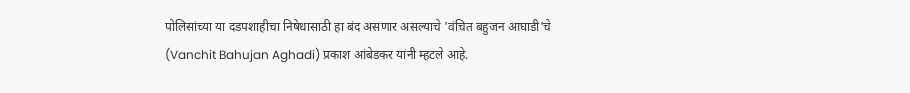पोलिसांच्या या दडपशाहीचा निषेधासाठी हा बंद असणार असल्याचे 'वंचित बहुजन आघाडी'चे (Vanchit Bahujan Aghadi) प्रकाश आंबेडकर यांनी म्हटले आहे.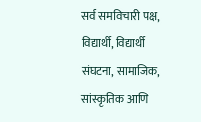सर्व समविचारी पक्ष, विद्यार्थी, विद्यार्थी संघटना, सामाजिक, सांस्कृतिक आणि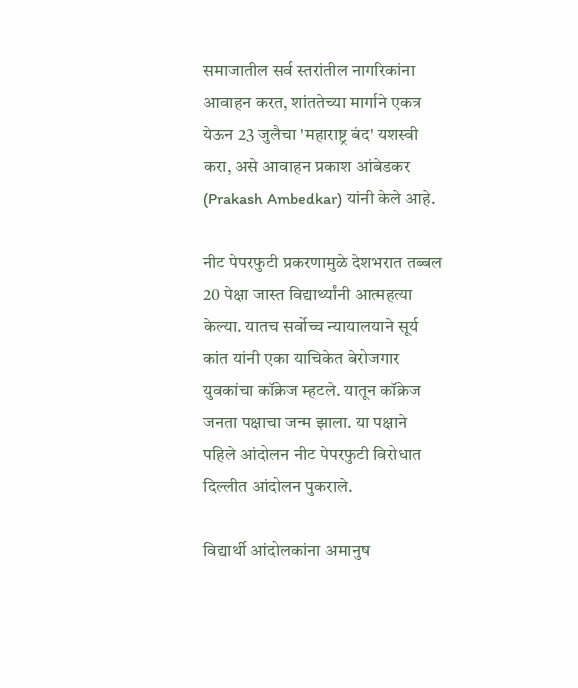समाजातील सर्व स्तरांतील नागरिकांना आवाहन करत, शांततेच्या मार्गाने एकत्र येऊन 23 जुलैचा 'महाराष्ट्र बंद' यशस्वी करा, असे आवाहन प्रकाश आंबेडकर (Prakash Ambedkar) यांनी केले आहे.

नीट पेपरफुटी प्रकरणामुळे देशभरात तब्बल 20 पेक्षा जास्त विद्यार्थ्यांनी आत्महत्या केल्या. यातच सर्वोच्च न्यायालयाने सूर्य कांत यांनी एका याचिकेत बेरोजगार युवकांचा कॉक्रेज म्हटले. यातून कॉक्रेज जनता पक्षाचा जन्म झाला. या पक्षाने पहिले आंदोलन नीट पेपरफुटी विरोधात दिल्लीत आंदोलन पुकराले.

विद्यार्थी आंदोलकांना अमानुष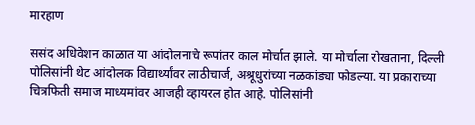मारहाण

ससंद अधिवेशन काळात या आंदोलनाचे रूपांतर काल मोर्चात झाले. या मोर्चाला रोखताना, दिल्ली पोलिसांनी थेट आंदोलक विद्यार्थ्यांवर लाठीचार्ज, अश्रूधुरांच्या नळकांड्या फोडल्या. या प्रकाराच्या चित्रफिती समाज माध्यमांवर आजही व्हायरल होत आहे. पोलिसांनी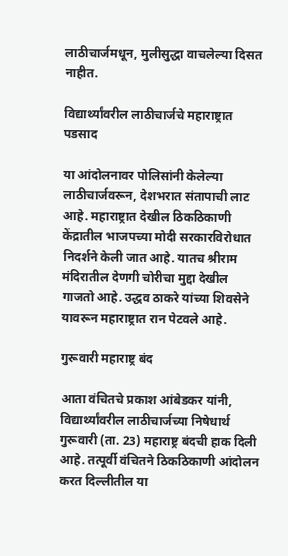लाठीचार्जमधून, मुलीसुद्धा वाचलेल्या दिसत नाहीत.

विद्यार्थ्यांवरील लाठीचार्जचे महाराष्ट्रात पडसाद

या आंदोलनावर पोलिसांनी केलेल्या लाठीचार्जवरून, देशभरात संतापाची लाट आहे. महाराष्ट्रात देखील ठिकठिकाणी केंद्रातील भाजपच्या मोदी सरकारविरोधात निदर्शने केली जात आहे. यातच श्रीराम मंदिरातील देणगी चोरीचा मुद्दा देखील गाजतो आहे. उद्धव ठाकरे यांच्या शिवसेने यावरून महाराष्ट्रात रान पेटवले आहे.

गुरूवारी महाराष्ट्र बंद

आता वंचितचे प्रकाश आंबेडकर यांनी, विद्यार्थ्यांवरील लाठीचार्जच्या निषेधार्थ गुरूवारी (ता. 23) महाराष्ट्र बंदची हाक दिली आहे. तत्पूर्वी वंचितने ठिकठिकाणी आंदोलन करत दिल्लीतील या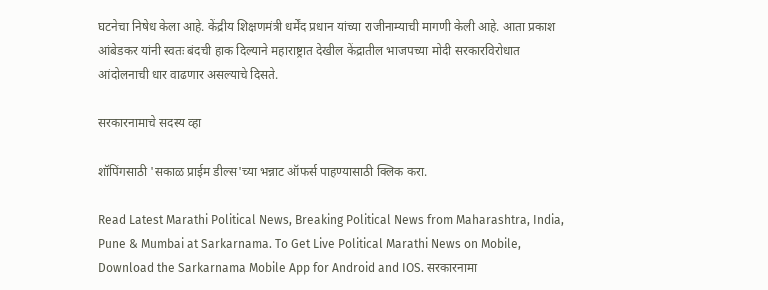घटनेचा निषेध केला आहे. केंद्रीय शिक्षणमंत्री धर्मेंद प्रधान यांच्या राजीनाम्याची मागणी केली आहे. आता प्रकाश आंबेडकर यांनी स्वतः बंदची हाक दिल्याने महाराष्ट्रात देखील केंद्रातील भाजपच्या मोदी सरकारविरोधात आंदोलनाची धार वाढणार असल्याचे दिसते.

सरकारनामाचे सदस्य व्हा

शॉपिंगसाठी 'सकाळ प्राईम डील्स'च्या भन्नाट ऑफर्स पाहण्यासाठी क्लिक करा.

Read Latest Marathi Political News, Breaking Political News from Maharashtra, India, Pune & Mumbai at Sarkarnama. To Get Live Political Marathi News on Mobile, Download the Sarkarnama Mobile App for Android and IOS. सरकारनामा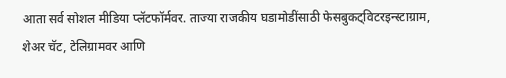आता सर्व सोशल मीडिया प्लॅटफॉर्मवर. ताज्या राजकीय घडामोडींसाठी फेसबुकट्विटरइन्स्टाग्राम, शेअर चॅट, टेलिग्रामवर आणि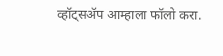व्हॉट्सॲप आम्हाला फॉलो करा.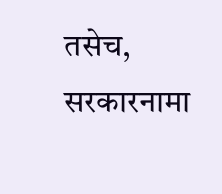तसेच, सरकारनामा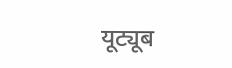यूट्यूब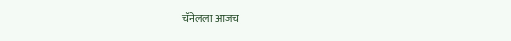चॅनेलला आजच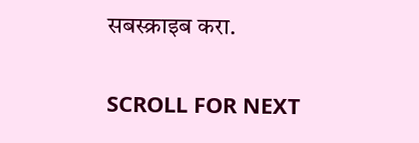सबस्क्राइब करा.

SCROLL FOR NEXT